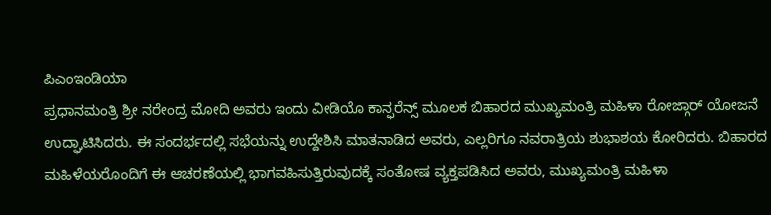ಪಿಎಂಇಂಡಿಯಾ
ಪ್ರಧಾನಮಂತ್ರಿ ಶ್ರೀ ನರೇಂದ್ರ ಮೋದಿ ಅವರು ಇಂದು ವೀಡಿಯೊ ಕಾನ್ಫರೆನ್ಸ್ ಮೂಲಕ ಬಿಹಾರದ ಮುಖ್ಯಮಂತ್ರಿ ಮಹಿಳಾ ರೋಜ್ಗಾರ್ ಯೋಜನೆ ಉದ್ಘಾಟಿಸಿದರು. ಈ ಸಂದರ್ಭದಲ್ಲಿ ಸಭೆಯನ್ನು ಉದ್ದೇಶಿಸಿ ಮಾತನಾಡಿದ ಅವರು, ಎಲ್ಲರಿಗೂ ನವರಾತ್ರಿಯ ಶುಭಾಶಯ ಕೋರಿದರು. ಬಿಹಾರದ ಮಹಿಳೆಯರೊಂದಿಗೆ ಈ ಆಚರಣೆಯಲ್ಲಿ ಭಾಗವಹಿಸುತ್ತಿರುವುದಕ್ಕೆ ಸಂತೋಷ ವ್ಯಕ್ತಪಡಿಸಿದ ಅವರು, ಮುಖ್ಯಮಂತ್ರಿ ಮಹಿಳಾ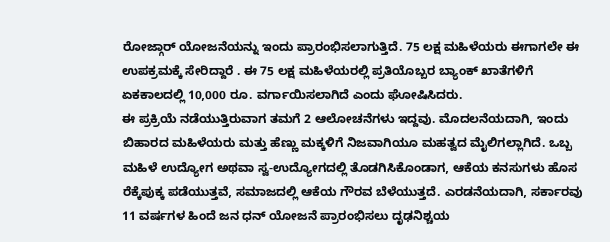ರೋಜ್ಗಾರ್ ಯೋಜನೆಯನ್ನು ಇಂದು ಪ್ರಾರಂಭಿಸಲಾಗುತ್ತಿದೆ. 75 ಲಕ್ಷ ಮಹಿಳೆಯರು ಈಗಾಗಲೇ ಈ ಉಪಕ್ರಮಕ್ಕೆ ಸೇರಿದ್ದಾರೆ . ಈ 75 ಲಕ್ಷ ಮಹಿಳೆಯರಲ್ಲಿ ಪ್ರತಿಯೊಬ್ಬರ ಬ್ಯಾಂಕ್ ಖಾತೆಗಳಿಗೆ ಏಕಕಾಲದಲ್ಲಿ 10,000 ರೂ. ವರ್ಗಾಯಿಸಲಾಗಿದೆ ಎಂದು ಘೋಷಿಸಿದರು.
ಈ ಪ್ರಕ್ರಿಯೆ ನಡೆಯುತ್ತಿರುವಾಗ ತಮಗೆ 2 ಆಲೋಚನೆಗಳು ಇದ್ದವು. ಮೊದಲನೆಯದಾಗಿ, ಇಂದು ಬಿಹಾರದ ಮಹಿಳೆಯರು ಮತ್ತು ಹೆಣ್ಣು ಮಕ್ಕಳಿಗೆ ನಿಜವಾಗಿಯೂ ಮಹತ್ವದ ಮೈಲಿಗಲ್ಲಾಗಿದೆ. ಒಬ್ಬ ಮಹಿಳೆ ಉದ್ಯೋಗ ಅಥವಾ ಸ್ವ-ಉದ್ಯೋಗದಲ್ಲಿ ತೊಡಗಿಸಿಕೊಂಡಾಗ, ಆಕೆಯ ಕನಸುಗಳು ಹೊಸ ರೆಕ್ಕೆಪುಕ್ಕ ಪಡೆಯುತ್ತವೆ, ಸಮಾಜದಲ್ಲಿ ಆಕೆಯ ಗೌರವ ಬೆಳೆಯುತ್ತದೆ. ಎರಡನೆಯದಾಗಿ, ಸರ್ಕಾರವು 11 ವರ್ಷಗಳ ಹಿಂದೆ ಜನ ಧನ್ ಯೋಜನೆ ಪ್ರಾರಂಭಿಸಲು ದೃಢನಿಶ್ಚಯ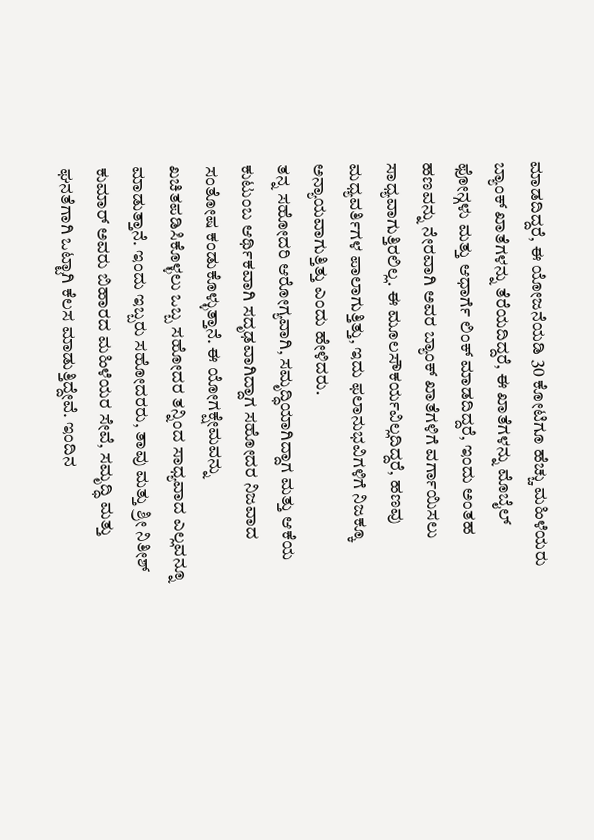ಮಾಡದಿದ್ದರೆ, ಈ ಯೋಜನೆಯಡಿ 30 ಕೋಟಿಗೂ ಹೆಚ್ಚು ಮಹಿಳೆಯರು ಬ್ಯಾಂಕ್ ಖಾತೆಗಳನ್ನು ತೆರೆಯದಿದ್ದರೆ, ಈ ಖಾತೆಗಳನ್ನು ಮೊಬೈಲ್ ಫೋನ್ಗಳು ಮತ್ತು ಆಧಾರ್ಗೆ ಲಿಂಕ್ ಮಾಡದಿದ್ದರೆ, ಇಂದು ಅಂತಹ ಹಣವನ್ನು ನೇರವಾಗಿ ಅವರ ಬ್ಯಾಂಕ್ ಖಾತೆಗಳಿಗೆ ವರ್ಗಾಯಿಸಲು ಸಾಧ್ಯವಾಗುತ್ತಿರಲಿಲ್ಲ. ಈ ಮೂಲಸೌಕರ್ಯವಿಲ್ಲದಿದ್ದರೆ, ಹಣವು ಮಧ್ಯವರ್ತಿಗಳ ಪಾಲಾಗುತ್ತಿತ್ತು, ಇದು ಫಲಾನುಭವಿಗಳಿಗೆ ನಿಜಕ್ಕೂ ಅನ್ಯಾಯವಾಗುತ್ತಿತ್ತು ಎಂದು ಹೇಳಿದರು.
ತನ್ನ ಸಹೋದರಿ ಆರೋಗ್ಯವಾಗಿ, ಸಮೃದ್ಧಿಯಾಗಿದ್ದಾಗ ಮತ್ತು ಆಕೆಯ ಕುಟುಂಬ ಆರ್ಥಿಕವಾಗಿ ಸದೃಢವಾಗಿದ್ದಾಗ ಸಹೋದರ ನಿಜವಾದ ಸಂತೋಷ ಕಂಡುಕೊಳ್ಳುತ್ತಾನೆ. ಈ ಯೋಗಕ್ಷೇಮವನ್ನು ಖಚಿತಪಡಿಸಿಕೊಳ್ಳಲು ಒಬ್ಬ ಸಹೋದರ ತನ್ನಿಂದ ಸಾಧ್ಯವಾದ ಎಲ್ಲವನ್ನೂ ಮಾಡುತ್ತಾನೆ. ಇಂದು ಇಬ್ಬರು ಸಹೋದರರು, ತಾವು ಮತ್ತು ಶ್ರೀ ನಿತೀಶ್ ಕುಮಾರ್ ಅವರು ಬಿಹಾರದ ಮಹಿಳೆಯರ ಸೇವೆ, ಸಮೃದ್ಧಿ ಮತ್ತು ಘನತೆಗಾಗಿ ಒಟ್ಟಾಗಿ ಕೆಲಸ ಮಾಡುತ್ತಿದ್ದೇವೆ. ಇಂದಿನ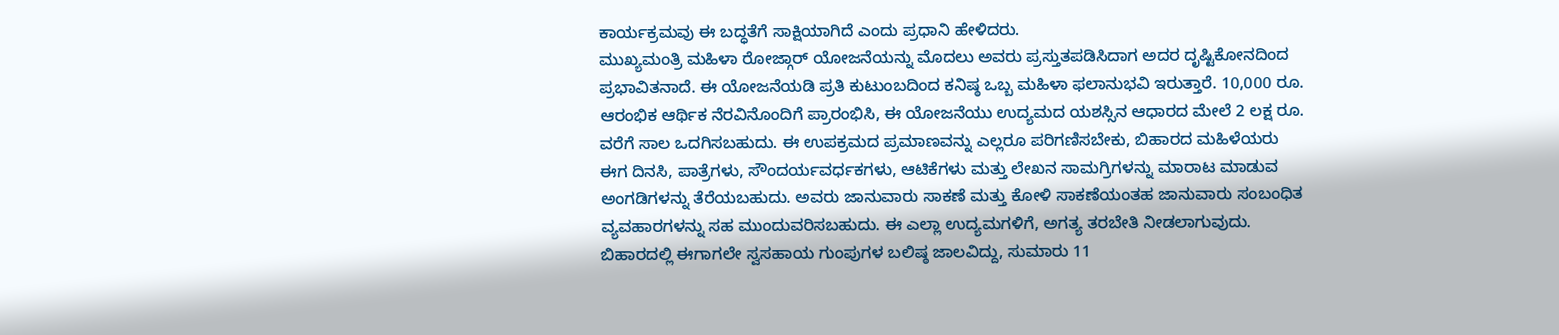ಕಾರ್ಯಕ್ರಮವು ಈ ಬದ್ಧತೆಗೆ ಸಾಕ್ಷಿಯಾಗಿದೆ ಎಂದು ಪ್ರಧಾನಿ ಹೇಳಿದರು.
ಮುಖ್ಯಮಂತ್ರಿ ಮಹಿಳಾ ರೋಜ್ಗಾರ್ ಯೋಜನೆಯನ್ನು ಮೊದಲು ಅವರು ಪ್ರಸ್ತುತಪಡಿಸಿದಾಗ ಅದರ ದೃಷ್ಟಿಕೋನದಿಂದ ಪ್ರಭಾವಿತನಾದೆ. ಈ ಯೋಜನೆಯಡಿ ಪ್ರತಿ ಕುಟುಂಬದಿಂದ ಕನಿಷ್ಠ ಒಬ್ಬ ಮಹಿಳಾ ಫಲಾನುಭವಿ ಇರುತ್ತಾರೆ. 10,000 ರೂ. ಆರಂಭಿಕ ಆರ್ಥಿಕ ನೆರವಿನೊಂದಿಗೆ ಪ್ರಾರಂಭಿಸಿ, ಈ ಯೋಜನೆಯು ಉದ್ಯಮದ ಯಶಸ್ಸಿನ ಆಧಾರದ ಮೇಲೆ 2 ಲಕ್ಷ ರೂ. ವರೆಗೆ ಸಾಲ ಒದಗಿಸಬಹುದು. ಈ ಉಪಕ್ರಮದ ಪ್ರಮಾಣವನ್ನು ಎಲ್ಲರೂ ಪರಿಗಣಿಸಬೇಕು, ಬಿಹಾರದ ಮಹಿಳೆಯರು ಈಗ ದಿನಸಿ, ಪಾತ್ರೆಗಳು, ಸೌಂದರ್ಯವರ್ಧಕಗಳು, ಆಟಿಕೆಗಳು ಮತ್ತು ಲೇಖನ ಸಾಮಗ್ರಿಗಳನ್ನು ಮಾರಾಟ ಮಾಡುವ ಅಂಗಡಿಗಳನ್ನು ತೆರೆಯಬಹುದು. ಅವರು ಜಾನುವಾರು ಸಾಕಣೆ ಮತ್ತು ಕೋಳಿ ಸಾಕಣೆಯಂತಹ ಜಾನುವಾರು ಸಂಬಂಧಿತ ವ್ಯವಹಾರಗಳನ್ನು ಸಹ ಮುಂದುವರಿಸಬಹುದು. ಈ ಎಲ್ಲಾ ಉದ್ಯಮಗಳಿಗೆ, ಅಗತ್ಯ ತರಬೇತಿ ನೀಡಲಾಗುವುದು. ಬಿಹಾರದಲ್ಲಿ ಈಗಾಗಲೇ ಸ್ವಸಹಾಯ ಗುಂಪುಗಳ ಬಲಿಷ್ಠ ಜಾಲವಿದ್ದು, ಸುಮಾರು 11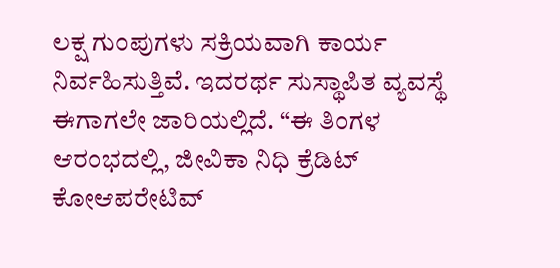ಲಕ್ಷ ಗುಂಪುಗಳು ಸಕ್ರಿಯವಾಗಿ ಕಾರ್ಯ ನಿರ್ವಹಿಸುತ್ತಿವೆ. ಇದರರ್ಥ ಸುಸ್ಥಾಪಿತ ವ್ಯವಸ್ಥೆ ಈಗಾಗಲೇ ಜಾರಿಯಲ್ಲಿದೆ. “ಈ ತಿಂಗಳ ಆರಂಭದಲ್ಲಿ, ಜೀವಿಕಾ ನಿಧಿ ಕ್ರೆಡಿಟ್ ಕೋಆಪರೇಟಿವ್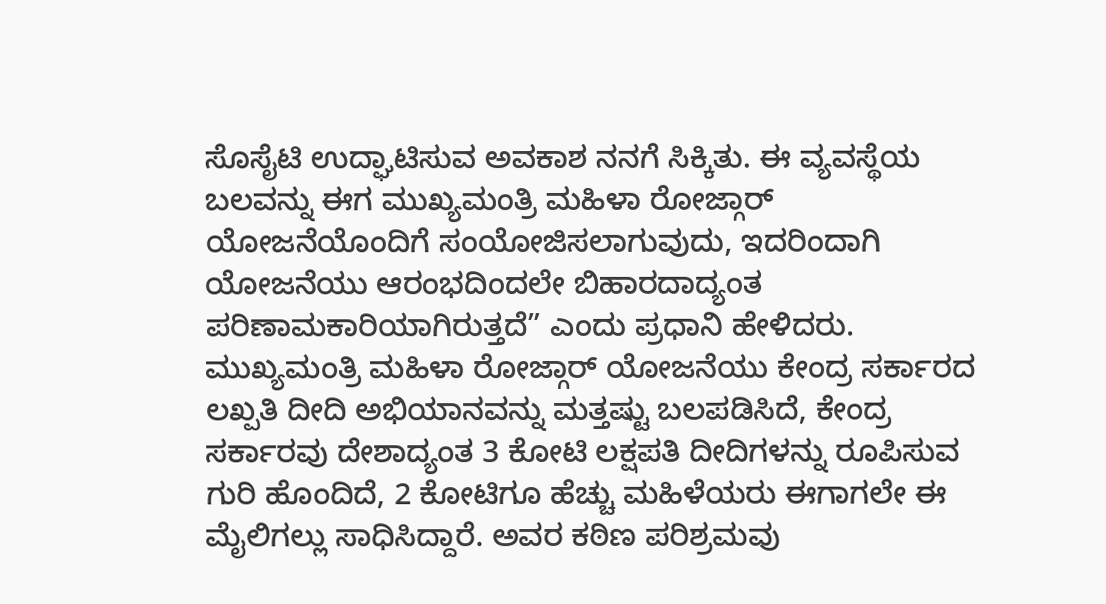ಸೊಸೈಟಿ ಉದ್ಘಾಟಿಸುವ ಅವಕಾಶ ನನಗೆ ಸಿಕ್ಕಿತು. ಈ ವ್ಯವಸ್ಥೆಯ ಬಲವನ್ನು ಈಗ ಮುಖ್ಯಮಂತ್ರಿ ಮಹಿಳಾ ರೋಜ್ಗಾರ್ ಯೋಜನೆಯೊಂದಿಗೆ ಸಂಯೋಜಿಸಲಾಗುವುದು, ಇದರಿಂದಾಗಿ ಯೋಜನೆಯು ಆರಂಭದಿಂದಲೇ ಬಿಹಾರದಾದ್ಯಂತ ಪರಿಣಾಮಕಾರಿಯಾಗಿರುತ್ತದೆ” ಎಂದು ಪ್ರಧಾನಿ ಹೇಳಿದರು.
ಮುಖ್ಯಮಂತ್ರಿ ಮಹಿಳಾ ರೋಜ್ಗಾರ್ ಯೋಜನೆಯು ಕೇಂದ್ರ ಸರ್ಕಾರದ ಲಖ್ಪತಿ ದೀದಿ ಅಭಿಯಾನವನ್ನು ಮತ್ತಷ್ಟು ಬಲಪಡಿಸಿದೆ, ಕೇಂದ್ರ ಸರ್ಕಾರವು ದೇಶಾದ್ಯಂತ 3 ಕೋಟಿ ಲಕ್ಷಪತಿ ದೀದಿಗಳನ್ನು ರೂಪಿಸುವ ಗುರಿ ಹೊಂದಿದೆ, 2 ಕೋಟಿಗೂ ಹೆಚ್ಚು ಮಹಿಳೆಯರು ಈಗಾಗಲೇ ಈ ಮೈಲಿಗಲ್ಲು ಸಾಧಿಸಿದ್ದಾರೆ. ಅವರ ಕಠಿಣ ಪರಿಶ್ರಮವು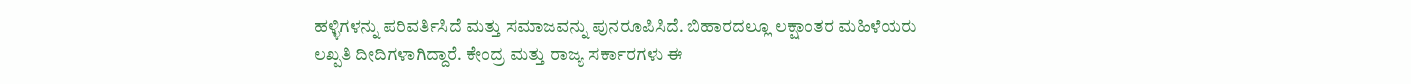ಹಳ್ಳಿಗಳನ್ನು ಪರಿವರ್ತಿಸಿದೆ ಮತ್ತು ಸಮಾಜವನ್ನು ಪುನರೂಪಿಸಿದೆ. ಬಿಹಾರದಲ್ಲೂ ಲಕ್ಷಾಂತರ ಮಹಿಳೆಯರು ಲಖ್ಪತಿ ದೀದಿಗಳಾಗಿದ್ದಾರೆ. ಕೇಂದ್ರ ಮತ್ತು ರಾಜ್ಯ ಸರ್ಕಾರಗಳು ಈ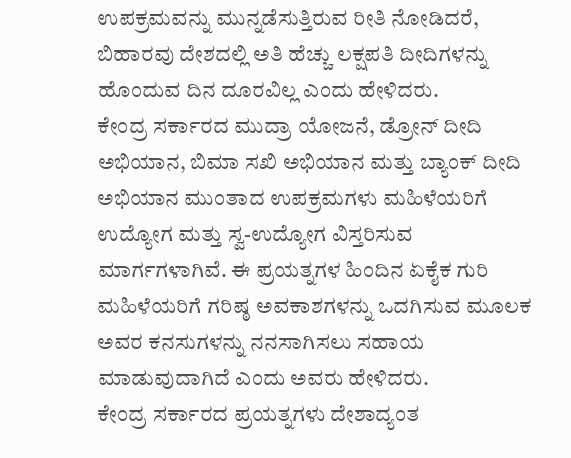ಉಪಕ್ರಮವನ್ನು ಮುನ್ನಡೆಸುತ್ತಿರುವ ರೀತಿ ನೋಡಿದರೆ, ಬಿಹಾರವು ದೇಶದಲ್ಲಿ ಅತಿ ಹೆಚ್ಚು ಲಕ್ಷಪತಿ ದೀದಿಗಳನ್ನು ಹೊಂದುವ ದಿನ ದೂರವಿಲ್ಲ ಎಂದು ಹೇಳಿದರು.
ಕೇಂದ್ರ ಸರ್ಕಾರದ ಮುದ್ರಾ ಯೋಜನೆ, ಡ್ರೋನ್ ದೀದಿ ಅಭಿಯಾನ, ಬಿಮಾ ಸಖಿ ಅಭಿಯಾನ ಮತ್ತು ಬ್ಯಾಂಕ್ ದೀದಿ ಅಭಿಯಾನ ಮುಂತಾದ ಉಪಕ್ರಮಗಳು ಮಹಿಳೆಯರಿಗೆ ಉದ್ಯೋಗ ಮತ್ತು ಸ್ವ-ಉದ್ಯೋಗ ವಿಸ್ತರಿಸುವ ಮಾರ್ಗಗಳಾಗಿವೆ. ಈ ಪ್ರಯತ್ನಗಳ ಹಿಂದಿನ ಏಕೈಕ ಗುರಿ ಮಹಿಳೆಯರಿಗೆ ಗರಿಷ್ಠ ಅವಕಾಶಗಳನ್ನು ಒದಗಿಸುವ ಮೂಲಕ ಅವರ ಕನಸುಗಳನ್ನು ನನಸಾಗಿಸಲು ಸಹಾಯ ಮಾಡುವುದಾಗಿದೆ ಎಂದು ಅವರು ಹೇಳಿದರು.
ಕೇಂದ್ರ ಸರ್ಕಾರದ ಪ್ರಯತ್ನಗಳು ದೇಶಾದ್ಯಂತ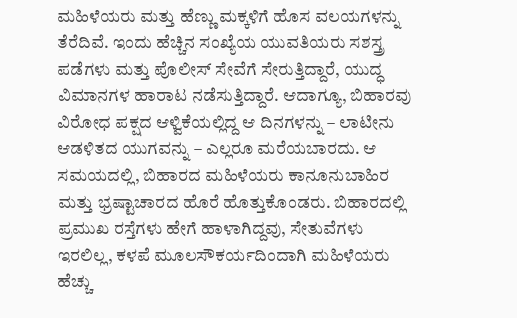ಮಹಿಳೆಯರು ಮತ್ತು ಹೆಣ್ಣು ಮಕ್ಕಳಿಗೆ ಹೊಸ ವಲಯಗಳನ್ನು ತೆರೆದಿವೆ. ಇಂದು ಹೆಚ್ಚಿನ ಸಂಖ್ಯೆಯ ಯುವತಿಯರು ಸಶಸ್ತ್ರ ಪಡೆಗಳು ಮತ್ತು ಪೊಲೀಸ್ ಸೇವೆಗೆ ಸೇರುತ್ತಿದ್ದಾರೆ, ಯುದ್ಧ ವಿಮಾನಗಳ ಹಾರಾಟ ನಡೆಸುತ್ತಿದ್ದಾರೆ. ಆದಾಗ್ಯೂ, ಬಿಹಾರವು ವಿರೋಧ ಪಕ್ಷದ ಆಳ್ವಿಕೆಯಲ್ಲಿದ್ದ ಆ ದಿನಗಳನ್ನು – ಲಾಟೀನು ಆಡಳಿತದ ಯುಗವನ್ನು – ಎಲ್ಲರೂ ಮರೆಯಬಾರದು. ಆ ಸಮಯದಲ್ಲಿ, ಬಿಹಾರದ ಮಹಿಳೆಯರು ಕಾನೂನುಬಾಹಿರ ಮತ್ತು ಭ್ರಷ್ಟಾಚಾರದ ಹೊರೆ ಹೊತ್ತುಕೊಂಡರು. ಬಿಹಾರದಲ್ಲಿ ಪ್ರಮುಖ ರಸ್ತೆಗಳು ಹೇಗೆ ಹಾಳಾಗಿದ್ದವು, ಸೇತುವೆಗಳು ಇರಲಿಲ್ಲ, ಕಳಪೆ ಮೂಲಸೌಕರ್ಯದಿಂದಾಗಿ ಮಹಿಳೆಯರು ಹೆಚ್ಚು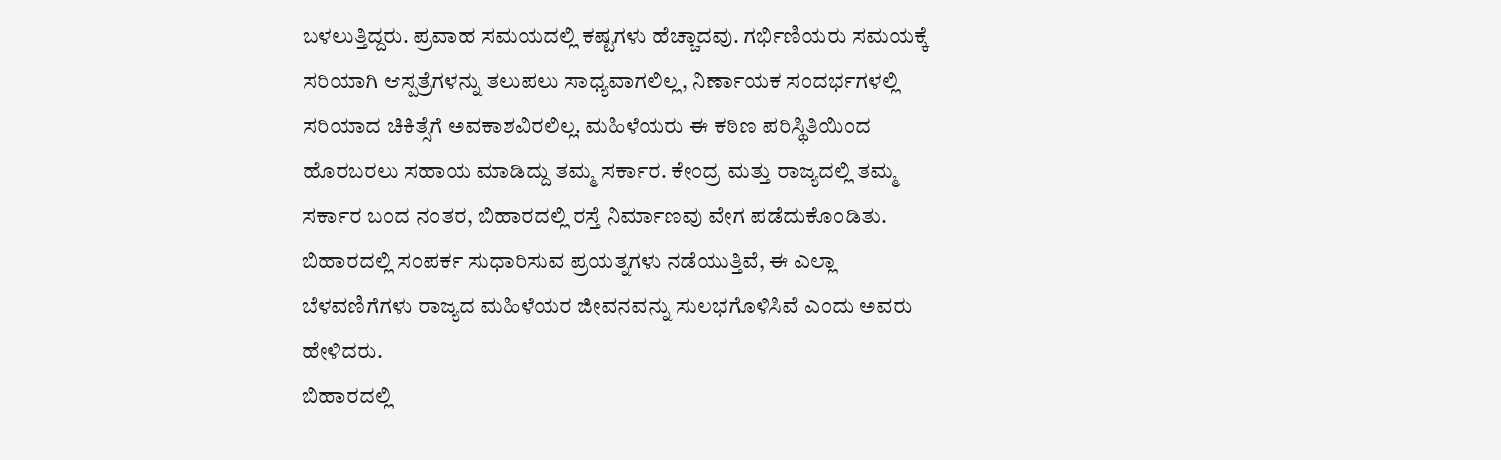ಬಳಲುತ್ತಿದ್ದರು. ಪ್ರವಾಹ ಸಮಯದಲ್ಲಿ ಕಷ್ಟಗಳು ಹೆಚ್ಚಾದವು. ಗರ್ಭಿಣಿಯರು ಸಮಯಕ್ಕೆ ಸರಿಯಾಗಿ ಆಸ್ಪತ್ರೆಗಳನ್ನು ತಲುಪಲು ಸಾಧ್ಯವಾಗಲಿಲ್ಲ, ನಿರ್ಣಾಯಕ ಸಂದರ್ಭಗಳಲ್ಲಿ ಸರಿಯಾದ ಚಿಕಿತ್ಸೆಗೆ ಅವಕಾಶವಿರಲಿಲ್ಲ. ಮಹಿಳೆಯರು ಈ ಕಠಿಣ ಪರಿಸ್ಥಿತಿಯಿಂದ ಹೊರಬರಲು ಸಹಾಯ ಮಾಡಿದ್ದು ತಮ್ಮ ಸರ್ಕಾರ. ಕೇಂದ್ರ ಮತ್ತು ರಾಜ್ಯದಲ್ಲಿ ತಮ್ಮ ಸರ್ಕಾರ ಬಂದ ನಂತರ, ಬಿಹಾರದಲ್ಲಿ ರಸ್ತೆ ನಿರ್ಮಾಣವು ವೇಗ ಪಡೆದುಕೊಂಡಿತು. ಬಿಹಾರದಲ್ಲಿ ಸಂಪರ್ಕ ಸುಧಾರಿಸುವ ಪ್ರಯತ್ನಗಳು ನಡೆಯುತ್ತಿವೆ, ಈ ಎಲ್ಲಾ ಬೆಳವಣಿಗೆಗಳು ರಾಜ್ಯದ ಮಹಿಳೆಯರ ಜೀವನವನ್ನು ಸುಲಭಗೊಳಿಸಿವೆ ಎಂದು ಅವರು ಹೇಳಿದರು.
ಬಿಹಾರದಲ್ಲಿ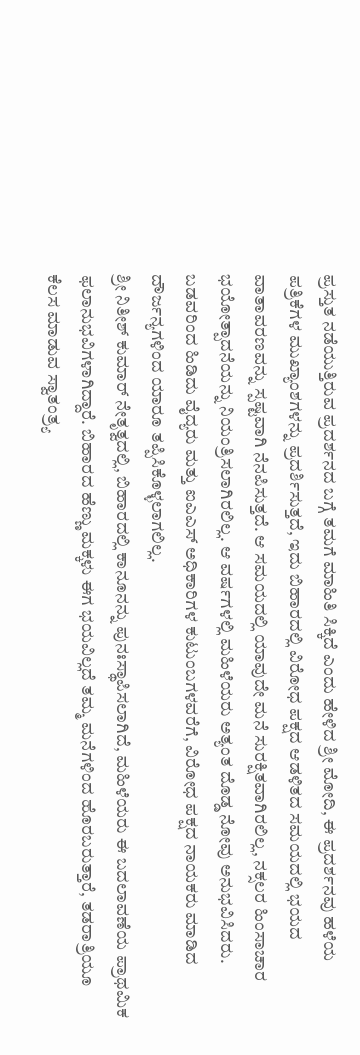ಪ್ರಸ್ತುತ ನಡೆಯುತ್ತಿರುವ ಪ್ರದರ್ಶನದ ಬಗ್ಗೆ ತಮಗೆ ಮಾಹಿತಿ ಸಿಕ್ಕಿದೆ ಎಂದು ಹೇಳಿದ ಶ್ರೀ ಮೋದಿ, ಈ ಪ್ರದರ್ಶನವು ಹಳೆಯ ಪತ್ರಿಕೆಗಳ ಮುಖ್ಯಾಂಶಗಳನ್ನು ಪ್ರದರ್ಶಿಸುತ್ತದೆ, ಇದು ಬಿಹಾರದಲ್ಲಿ ವಿರೋಧ ಪಕ್ಷದ ಆಡಳಿತದ ಸಮಯದಲ್ಲಿ ಭಯದ ವಾತಾವರಣವನ್ನು ಸ್ಪಷ್ಟವಾಗಿ ನೆನಪಿಸುತ್ತದೆ. ಆ ಸಮಯದಲ್ಲಿ ಯಾವುದೇ ಮನೆ ಸುರಕ್ಷಿತವಾಗಿರಲಿಲ್ಲ, ನಕ್ಸಲರ ಹಿಂಸಾಚಾರ ಭಯೋತ್ಪಾದನೆಯನ್ನು ನಿಯಂತ್ರಿಸಲಾಗಿರಲಿಲ್ಲ. ಆ ವರ್ಷಗಳಲ್ಲಿ ಮಹಿಳೆಯರು ಅತ್ಯಂತ ದೊಡ್ಡ ನೋವು ಅನುಭವಿಸಿದರು. ಬಡವರಿಂದ ಹಿಡಿದು ವೈದ್ಯರು ಮತ್ತು ಐಎಎಸ್ ಅಧಿಕಾರಿಗಳ ಕುಟುಂಬಗಳವರೆಗೆ, ವಿರೋಧ ಪಕ್ಷದ ನಾಯಕರು ಮಾಡಿದ ದೌರ್ಜನ್ಯಗಳಿಂದ ಯಾರೂ ತಪ್ಪಿಸಿಕೊಳ್ಳಲಾಗಲಿಲ್ಲ.
ಶ್ರೀ ನಿತೀಶ್ ಕುಮಾರ್ ನೇತೃತ್ವದಲ್ಲಿ, ಬಿಹಾರದಲ್ಲಿ ಕಾನೂನನ್ನು ಪುನಃಸ್ಥಾಪಿಸಲಾಗಿದೆ, ಮಹಿಳೆಯರು ಈ ಬದಲಾವಣೆಯ ಪ್ರಾಥಮಿಕ ಫಲಾನುಭವಿಗಳಾಗಿದ್ದಾರೆ. ಬಿಹಾರದ ಹೆಣ್ಣು ಮಕ್ಕಳು ಈಗ ಭಯವಿಲ್ಲದೆ ತಮ್ಮ ಮನೆಗಳಿಂದ ಹೊರಬರುತ್ತಾರೆ, ತಡರಾತ್ರಿಯೂ ಕೆಲಸ ಮಾಡುವ ಸ್ವಾತಂತ್ರ್ಯ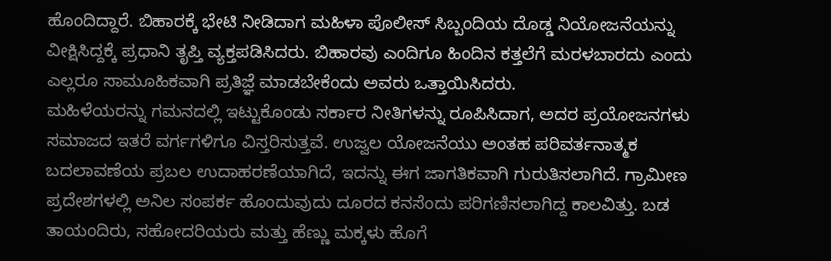ಹೊಂದಿದ್ದಾರೆ. ಬಿಹಾರಕ್ಕೆ ಭೇಟಿ ನೀಡಿದಾಗ ಮಹಿಳಾ ಪೊಲೀಸ್ ಸಿಬ್ಬಂದಿಯ ದೊಡ್ಡ ನಿಯೋಜನೆಯನ್ನು ವೀಕ್ಷಿಸಿದ್ದಕ್ಕೆ ಪ್ರಧಾನಿ ತೃಪ್ತಿ ವ್ಯಕ್ತಪಡಿಸಿದರು. ಬಿಹಾರವು ಎಂದಿಗೂ ಹಿಂದಿನ ಕತ್ತಲೆಗೆ ಮರಳಬಾರದು ಎಂದು ಎಲ್ಲರೂ ಸಾಮೂಹಿಕವಾಗಿ ಪ್ರತಿಜ್ಞೆ ಮಾಡಬೇಕೆಂದು ಅವರು ಒತ್ತಾಯಿಸಿದರು.
ಮಹಿಳೆಯರನ್ನು ಗಮನದಲ್ಲಿ ಇಟ್ಟುಕೊಂಡು ಸರ್ಕಾರ ನೀತಿಗಳನ್ನು ರೂಪಿಸಿದಾಗ, ಅದರ ಪ್ರಯೋಜನಗಳು ಸಮಾಜದ ಇತರೆ ವರ್ಗಗಳಿಗೂ ವಿಸ್ತರಿಸುತ್ತವೆ. ಉಜ್ವಲ ಯೋಜನೆಯು ಅಂತಹ ಪರಿವರ್ತನಾತ್ಮಕ ಬದಲಾವಣೆಯ ಪ್ರಬಲ ಉದಾಹರಣೆಯಾಗಿದೆ, ಇದನ್ನು ಈಗ ಜಾಗತಿಕವಾಗಿ ಗುರುತಿಸಲಾಗಿದೆ. ಗ್ರಾಮೀಣ ಪ್ರದೇಶಗಳಲ್ಲಿ ಅನಿಲ ಸಂಪರ್ಕ ಹೊಂದುವುದು ದೂರದ ಕನಸೆಂದು ಪರಿಗಣಿಸಲಾಗಿದ್ದ ಕಾಲವಿತ್ತು. ಬಡ ತಾಯಂದಿರು, ಸಹೋದರಿಯರು ಮತ್ತು ಹೆಣ್ಣು ಮಕ್ಕಳು ಹೊಗೆ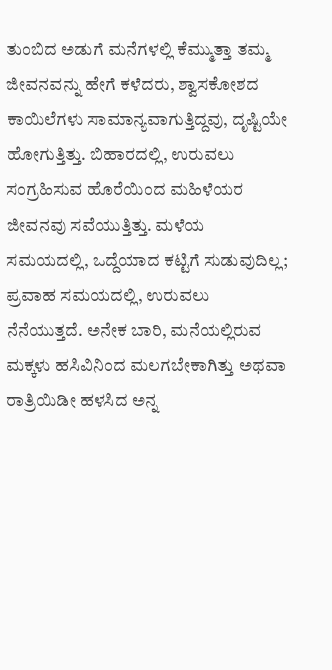ತುಂಬಿದ ಅಡುಗೆ ಮನೆಗಳಲ್ಲಿ ಕೆಮ್ಮುತ್ತಾ ತಮ್ಮ ಜೀವನವನ್ನು ಹೇಗೆ ಕಳೆದರು, ಶ್ವಾಸಕೋಶದ ಕಾಯಿಲೆಗಳು ಸಾಮಾನ್ಯವಾಗುತ್ತಿದ್ದವು, ದೃಷ್ಟಿಯೇ ಹೋಗುತ್ತಿತ್ತು. ಬಿಹಾರದಲ್ಲಿ, ಉರುವಲು ಸಂಗ್ರಹಿಸುವ ಹೊರೆಯಿಂದ ಮಹಿಳೆಯರ ಜೀವನವು ಸವೆಯುತ್ತಿತ್ತು. ಮಳೆಯ ಸಮಯದಲ್ಲಿ, ಒದ್ದೆಯಾದ ಕಟ್ಟಿಗೆ ಸುಡುವುದಿಲ್ಲ; ಪ್ರವಾಹ ಸಮಯದಲ್ಲಿ, ಉರುವಲು ನೆನೆಯುತ್ತದೆ. ಅನೇಕ ಬಾರಿ, ಮನೆಯಲ್ಲಿರುವ ಮಕ್ಕಳು ಹಸಿವಿನಿಂದ ಮಲಗಬೇಕಾಗಿತ್ತು ಅಥವಾ ರಾತ್ರಿಯಿಡೀ ಹಳಸಿದ ಅನ್ನ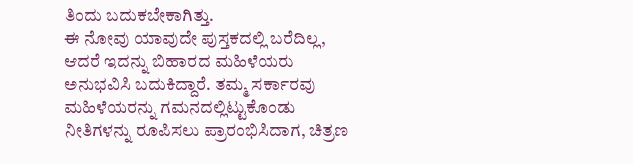ತಿಂದು ಬದುಕಬೇಕಾಗಿತ್ತು.
ಈ ನೋವು ಯಾವುದೇ ಪುಸ್ತಕದಲ್ಲಿ ಬರೆದಿಲ್ಲ, ಆದರೆ ಇದನ್ನು ಬಿಹಾರದ ಮಹಿಳೆಯರು ಅನುಭವಿಸಿ ಬದುಕಿದ್ದಾರೆ. ತಮ್ಮ ಸರ್ಕಾರವು ಮಹಿಳೆಯರನ್ನು ಗಮನದಲ್ಲಿಟ್ಟುಕೊಂಡು ನೀತಿಗಳನ್ನು ರೂಪಿಸಲು ಪ್ರಾರಂಭಿಸಿದಾಗ, ಚಿತ್ರಣ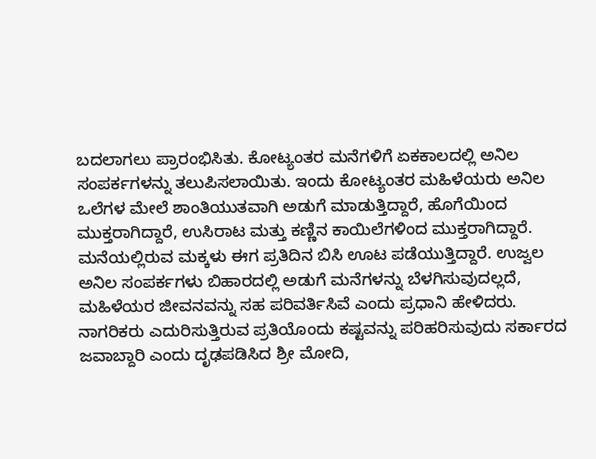ಬದಲಾಗಲು ಪ್ರಾರಂಭಿಸಿತು. ಕೋಟ್ಯಂತರ ಮನೆಗಳಿಗೆ ಏಕಕಾಲದಲ್ಲಿ ಅನಿಲ ಸಂಪರ್ಕಗಳನ್ನು ತಲುಪಿಸಲಾಯಿತು. ಇಂದು ಕೋಟ್ಯಂತರ ಮಹಿಳೆಯರು ಅನಿಲ ಒಲೆಗಳ ಮೇಲೆ ಶಾಂತಿಯುತವಾಗಿ ಅಡುಗೆ ಮಾಡುತ್ತಿದ್ದಾರೆ, ಹೊಗೆಯಿಂದ ಮುಕ್ತರಾಗಿದ್ದಾರೆ, ಉಸಿರಾಟ ಮತ್ತು ಕಣ್ಣಿನ ಕಾಯಿಲೆಗಳಿಂದ ಮುಕ್ತರಾಗಿದ್ದಾರೆ. ಮನೆಯಲ್ಲಿರುವ ಮಕ್ಕಳು ಈಗ ಪ್ರತಿದಿನ ಬಿಸಿ ಊಟ ಪಡೆಯುತ್ತಿದ್ದಾರೆ. ಉಜ್ವಲ ಅನಿಲ ಸಂಪರ್ಕಗಳು ಬಿಹಾರದಲ್ಲಿ ಅಡುಗೆ ಮನೆಗಳನ್ನು ಬೆಳಗಿಸುವುದಲ್ಲದೆ, ಮಹಿಳೆಯರ ಜೀವನವನ್ನು ಸಹ ಪರಿವರ್ತಿಸಿವೆ ಎಂದು ಪ್ರಧಾನಿ ಹೇಳಿದರು.
ನಾಗರಿಕರು ಎದುರಿಸುತ್ತಿರುವ ಪ್ರತಿಯೊಂದು ಕಷ್ಟವನ್ನು ಪರಿಹರಿಸುವುದು ಸರ್ಕಾರದ ಜವಾಬ್ದಾರಿ ಎಂದು ದೃಢಪಡಿಸಿದ ಶ್ರೀ ಮೋದಿ,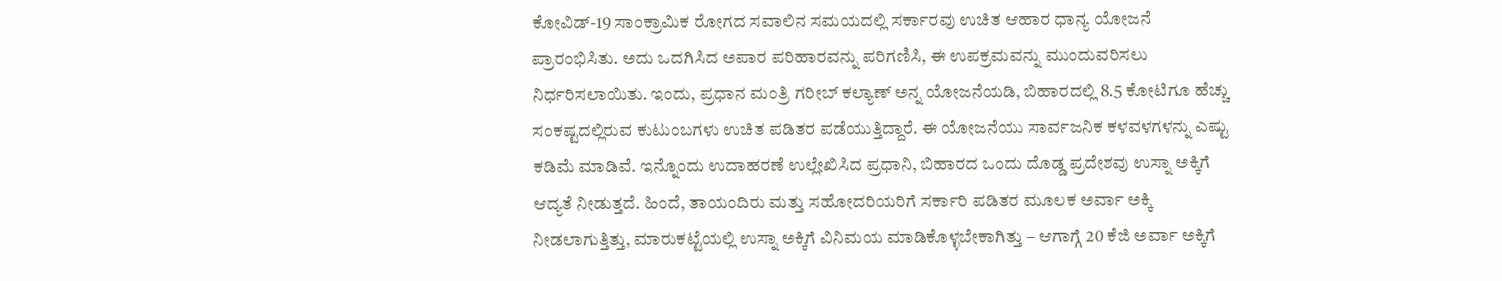ಕೋವಿಡ್-19 ಸಾಂಕ್ರಾಮಿಕ ರೋಗದ ಸವಾಲಿನ ಸಮಯದಲ್ಲಿ ಸರ್ಕಾರವು ಉಚಿತ ಆಹಾರ ಧಾನ್ಯ ಯೋಜನೆ ಪ್ರಾರಂಭಿಸಿತು. ಅದು ಒದಗಿಸಿದ ಅಪಾರ ಪರಿಹಾರವನ್ನು ಪರಿಗಣಿಸಿ, ಈ ಉಪಕ್ರಮವನ್ನು ಮುಂದುವರಿಸಲು ನಿರ್ಧರಿಸಲಾಯಿತು. ಇಂದು, ಪ್ರಧಾನ ಮಂತ್ರಿ ಗರೀಬ್ ಕಲ್ಯಾಣ್ ಅನ್ನ ಯೋಜನೆಯಡಿ, ಬಿಹಾರದಲ್ಲಿ 8.5 ಕೋಟಿಗೂ ಹೆಚ್ಚು ಸಂಕಷ್ಟದಲ್ಲಿರುವ ಕುಟುಂಬಗಳು ಉಚಿತ ಪಡಿತರ ಪಡೆಯುತ್ತಿದ್ದಾರೆ. ಈ ಯೋಜನೆಯು ಸಾರ್ವಜನಿಕ ಕಳವಳಗಳನ್ನು ಎಷ್ಟು ಕಡಿಮೆ ಮಾಡಿವೆ. ಇನ್ನೊಂದು ಉದಾಹರಣೆ ಉಲ್ಲೇಖಿಸಿದ ಪ್ರಧಾನಿ, ಬಿಹಾರದ ಒಂದು ದೊಡ್ಡ ಪ್ರದೇಶವು ಉಸ್ನಾ ಅಕ್ಕಿಗೆ ಆದ್ಯತೆ ನೀಡುತ್ತದೆ. ಹಿಂದೆ, ತಾಯಂದಿರು ಮತ್ತು ಸಹೋದರಿಯರಿಗೆ ಸರ್ಕಾರಿ ಪಡಿತರ ಮೂಲಕ ಅರ್ವಾ ಅಕ್ಕಿ ನೀಡಲಾಗುತ್ತಿತ್ತು, ಮಾರುಕಟ್ಟೆಯಲ್ಲಿ ಉಸ್ನಾ ಅಕ್ಕಿಗೆ ವಿನಿಮಯ ಮಾಡಿಕೊಳ್ಳಬೇಕಾಗಿತ್ತು – ಆಗಾಗ್ಗೆ 20 ಕೆಜಿ ಅರ್ವಾ ಅಕ್ಕಿಗೆ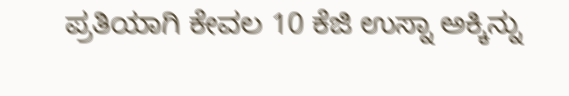ಪ್ರತಿಯಾಗಿ ಕೇವಲ 10 ಕೆಜಿ ಉಸ್ನಾ ಅಕ್ಕಿನ್ನು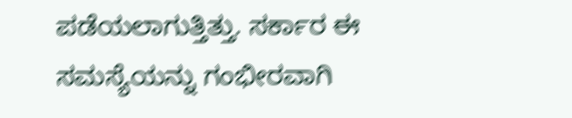ಪಡೆಯಲಾಗುತ್ತಿತ್ತು. ಸರ್ಕಾರ ಈ ಸಮಸ್ಯೆಯನ್ನು ಗಂಭೀರವಾಗಿ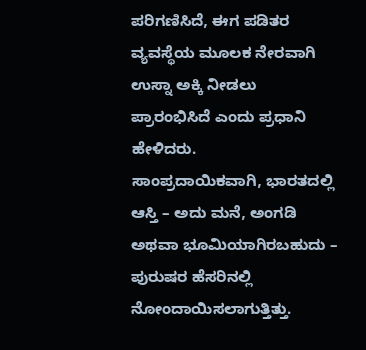ಪರಿಗಣಿಸಿದೆ, ಈಗ ಪಡಿತರ ವ್ಯವಸ್ಥೆಯ ಮೂಲಕ ನೇರವಾಗಿ ಉಸ್ನಾ ಅಕ್ಕಿ ನೀಡಲು ಪ್ರಾರಂಭಿಸಿದೆ ಎಂದು ಪ್ರಧಾನಿ ಹೇಳಿದರು.
ಸಾಂಪ್ರದಾಯಿಕವಾಗಿ, ಭಾರತದಲ್ಲಿ ಆಸ್ತಿ – ಅದು ಮನೆ, ಅಂಗಡಿ ಅಥವಾ ಭೂಮಿಯಾಗಿರಬಹುದು – ಪುರುಷರ ಹೆಸರಿನಲ್ಲಿ ನೋಂದಾಯಿಸಲಾಗುತ್ತಿತ್ತು.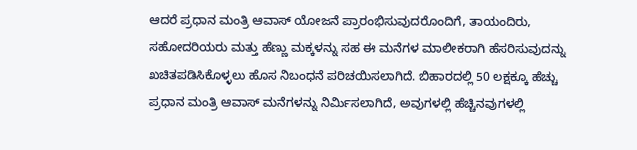ಆದರೆ ಪ್ರಧಾನ ಮಂತ್ರಿ ಆವಾಸ್ ಯೋಜನೆ ಪ್ರಾರಂಭಿಸುವುದರೊಂದಿಗೆ, ತಾಯಂದಿರು, ಸಹೋದರಿಯರು ಮತ್ತು ಹೆಣ್ಣು ಮಕ್ಕಳನ್ನು ಸಹ ಈ ಮನೆಗಳ ಮಾಲೀಕರಾಗಿ ಹೆಸರಿಸುವುದನ್ನು ಖಚಿತಪಡಿಸಿಕೊಳ್ಳಲು ಹೊಸ ನಿಬಂಧನೆ ಪರಿಚಯಿಸಲಾಗಿದೆ. ಬಿಹಾರದಲ್ಲಿ 50 ಲಕ್ಷಕ್ಕೂ ಹೆಚ್ಚು ಪ್ರಧಾನ ಮಂತ್ರಿ ಆವಾಸ್ ಮನೆಗಳನ್ನು ನಿರ್ಮಿಸಲಾಗಿದೆ, ಅವುಗಳಲ್ಲಿ ಹೆಚ್ಚಿನವುಗಳಲ್ಲಿ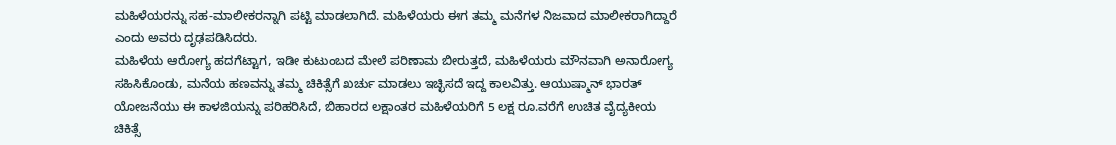ಮಹಿಳೆಯರನ್ನು ಸಹ-ಮಾಲೀಕರನ್ನಾಗಿ ಪಟ್ಟಿ ಮಾಡಲಾಗಿದೆ. ಮಹಿಳೆಯರು ಈಗ ತಮ್ಮ ಮನೆಗಳ ನಿಜವಾದ ಮಾಲೀಕರಾಗಿದ್ದಾರೆ ಎಂದು ಅವರು ದೃಢಪಡಿಸಿದರು.
ಮಹಿಳೆಯ ಆರೋಗ್ಯ ಹದಗೆಟ್ಟಾಗ, ಇಡೀ ಕುಟುಂಬದ ಮೇಲೆ ಪರಿಣಾಮ ಬೀರುತ್ತದೆ, ಮಹಿಳೆಯರು ಮೌನವಾಗಿ ಅನಾರೋಗ್ಯ ಸಹಿಸಿಕೊಂಡು, ಮನೆಯ ಹಣವನ್ನು ತಮ್ಮ ಚಿಕಿತ್ಸೆಗೆ ಖರ್ಚು ಮಾಡಲು ಇಚ್ಛಿಸದೆ ಇದ್ದ ಕಾಲವಿತ್ತು. ಆಯುಷ್ಮಾನ್ ಭಾರತ್ ಯೋಜನೆಯು ಈ ಕಾಳಜಿಯನ್ನು ಪರಿಹರಿಸಿದೆ, ಬಿಹಾರದ ಲಕ್ಷಾಂತರ ಮಹಿಳೆಯರಿಗೆ 5 ಲಕ್ಷ ರೂ.ವರೆಗೆ ಉಚಿತ ವೈದ್ಯಕೀಯ ಚಿಕಿತ್ಸೆ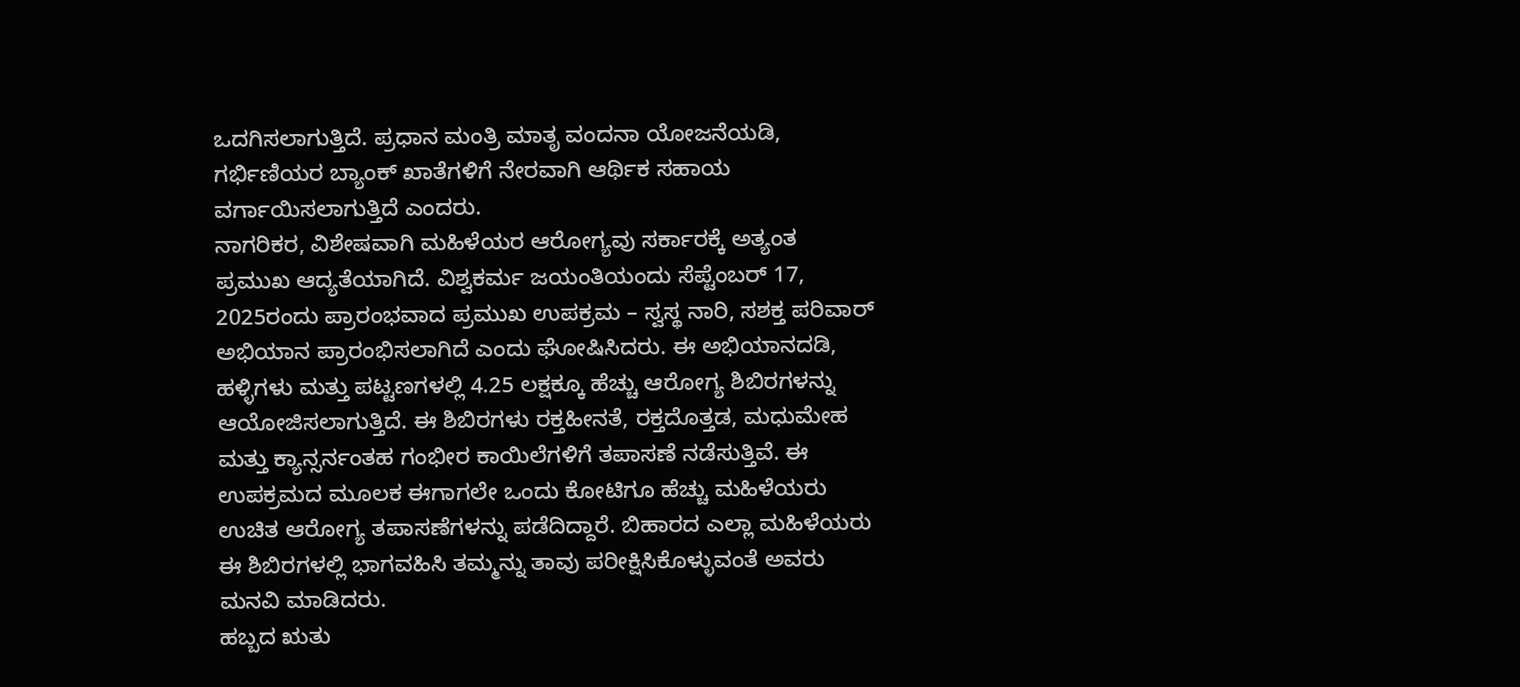ಒದಗಿಸಲಾಗುತ್ತಿದೆ. ಪ್ರಧಾನ ಮಂತ್ರಿ ಮಾತೃ ವಂದನಾ ಯೋಜನೆಯಡಿ, ಗರ್ಭಿಣಿಯರ ಬ್ಯಾಂಕ್ ಖಾತೆಗಳಿಗೆ ನೇರವಾಗಿ ಆರ್ಥಿಕ ಸಹಾಯ ವರ್ಗಾಯಿಸಲಾಗುತ್ತಿದೆ ಎಂದರು.
ನಾಗರಿಕರ, ವಿಶೇಷವಾಗಿ ಮಹಿಳೆಯರ ಆರೋಗ್ಯವು ಸರ್ಕಾರಕ್ಕೆ ಅತ್ಯಂತ ಪ್ರಮುಖ ಆದ್ಯತೆಯಾಗಿದೆ. ವಿಶ್ವಕರ್ಮ ಜಯಂತಿಯಂದು ಸೆಪ್ಟೆಂಬರ್ 17, 2025ರಂದು ಪ್ರಾರಂಭವಾದ ಪ್ರಮುಖ ಉಪಕ್ರಮ – ಸ್ವಸ್ಥ ನಾರಿ, ಸಶಕ್ತ ಪರಿವಾರ್ ಅಭಿಯಾನ ಪ್ರಾರಂಭಿಸಲಾಗಿದೆ ಎಂದು ಘೋಷಿಸಿದರು. ಈ ಅಭಿಯಾನದಡಿ, ಹಳ್ಳಿಗಳು ಮತ್ತು ಪಟ್ಟಣಗಳಲ್ಲಿ 4.25 ಲಕ್ಷಕ್ಕೂ ಹೆಚ್ಚು ಆರೋಗ್ಯ ಶಿಬಿರಗಳನ್ನು ಆಯೋಜಿಸಲಾಗುತ್ತಿದೆ. ಈ ಶಿಬಿರಗಳು ರಕ್ತಹೀನತೆ, ರಕ್ತದೊತ್ತಡ, ಮಧುಮೇಹ ಮತ್ತು ಕ್ಯಾನ್ಸರ್ನಂತಹ ಗಂಭೀರ ಕಾಯಿಲೆಗಳಿಗೆ ತಪಾಸಣೆ ನಡೆಸುತ್ತಿವೆ. ಈ ಉಪಕ್ರಮದ ಮೂಲಕ ಈಗಾಗಲೇ ಒಂದು ಕೋಟಿಗೂ ಹೆಚ್ಚು ಮಹಿಳೆಯರು ಉಚಿತ ಆರೋಗ್ಯ ತಪಾಸಣೆಗಳನ್ನು ಪಡೆದಿದ್ದಾರೆ. ಬಿಹಾರದ ಎಲ್ಲಾ ಮಹಿಳೆಯರು ಈ ಶಿಬಿರಗಳಲ್ಲಿ ಭಾಗವಹಿಸಿ ತಮ್ಮನ್ನು ತಾವು ಪರೀಕ್ಷಿಸಿಕೊಳ್ಳುವಂತೆ ಅವರು ಮನವಿ ಮಾಡಿದರು.
ಹಬ್ಬದ ಋತು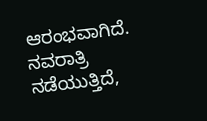ಆರಂಭವಾಗಿದೆ. ನವರಾತ್ರಿ ನಡೆಯುತ್ತಿದೆ,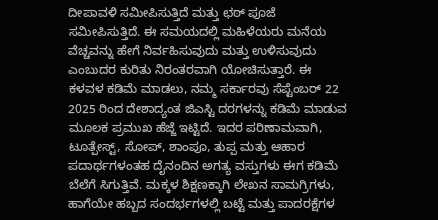ದೀಪಾವಳಿ ಸಮೀಪಿಸುತ್ತಿದೆ ಮತ್ತು ಛಠ್ ಪೂಜೆ ಸಮೀಪಿಸುತ್ತಿದೆ. ಈ ಸಮಯದಲ್ಲಿ ಮಹಿಳೆಯರು ಮನೆಯ ವೆಚ್ಚವನ್ನು ಹೇಗೆ ನಿರ್ವಹಿಸುವುದು ಮತ್ತು ಉಳಿಸುವುದು ಎಂಬುದರ ಕುರಿತು ನಿರಂತರವಾಗಿ ಯೋಚಿಸುತ್ತಾರೆ. ಈ ಕಳವಳ ಕಡಿಮೆ ಮಾಡಲು, ನಮ್ಮ ಸರ್ಕಾರವು ಸೆಪ್ಟೆಂಬರ್ 22 2025 ರಿಂದ ದೇಶಾದ್ಯಂತ ಜಿಎಸ್ಟಿ ದರಗಳನ್ನು ಕಡಿಮೆ ಮಾಡುವ ಮೂಲಕ ಪ್ರಮುಖ ಹೆಜ್ಜೆ ಇಟ್ಟಿದೆ. ಇದರ ಪರಿಣಾಮವಾಗಿ, ಟೂತ್ಪೇಸ್ಟ್, ಸೋಪ್, ಶಾಂಪೂ, ತುಪ್ಪ ಮತ್ತು ಆಹಾರ ಪದಾರ್ಥಗಳಂತಹ ದೈನಂದಿನ ಅಗತ್ಯ ವಸ್ತುಗಳು ಈಗ ಕಡಿಮೆ ಬೆಲೆಗೆ ಸಿಗುತ್ತಿವೆ. ಮಕ್ಕಳ ಶಿಕ್ಷಣಕ್ಕಾಗಿ ಲೇಖನ ಸಾಮಗ್ರಿಗಳು, ಹಾಗೆಯೇ ಹಬ್ಬದ ಸಂದರ್ಭಗಳಲ್ಲಿ ಬಟ್ಟೆ ಮತ್ತು ಪಾದರಕ್ಷೆಗಳ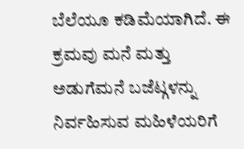ಬೆಲೆಯೂ ಕಡಿಮೆಯಾಗಿದೆ. ಈ ಕ್ರಮವು ಮನೆ ಮತ್ತು ಅಡುಗೆಮನೆ ಬಜೆಟ್ಗಳನ್ನು ನಿರ್ವಹಿಸುವ ಮಹಿಳೆಯರಿಗೆ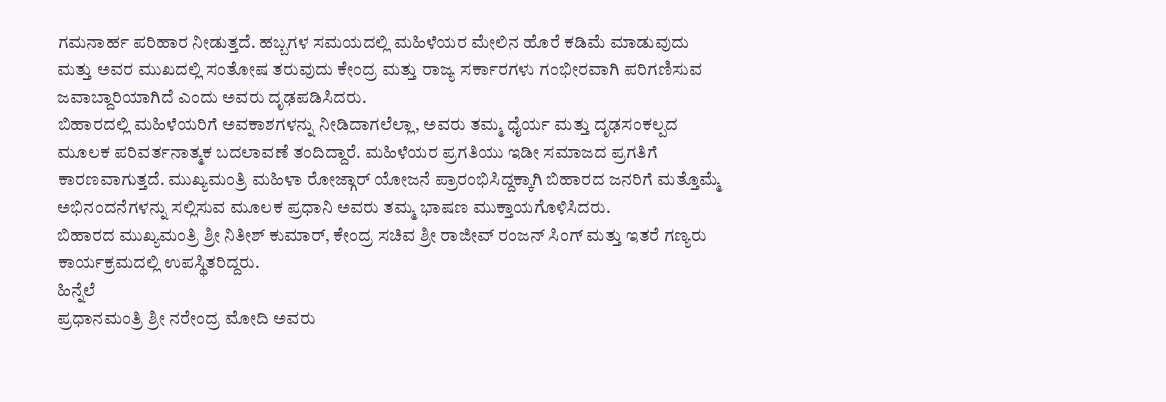ಗಮನಾರ್ಹ ಪರಿಹಾರ ನೀಡುತ್ತದೆ. ಹಬ್ಬಗಳ ಸಮಯದಲ್ಲಿ ಮಹಿಳೆಯರ ಮೇಲಿನ ಹೊರೆ ಕಡಿಮೆ ಮಾಡುವುದು ಮತ್ತು ಅವರ ಮುಖದಲ್ಲಿ ಸಂತೋಷ ತರುವುದು ಕೇಂದ್ರ ಮತ್ತು ರಾಜ್ಯ ಸರ್ಕಾರಗಳು ಗಂಭೀರವಾಗಿ ಪರಿಗಣಿಸುವ ಜವಾಬ್ದಾರಿಯಾಗಿದೆ ಎಂದು ಅವರು ದೃಢಪಡಿಸಿದರು.
ಬಿಹಾರದಲ್ಲಿ ಮಹಿಳೆಯರಿಗೆ ಅವಕಾಶಗಳನ್ನು ನೀಡಿದಾಗಲೆಲ್ಲಾ, ಅವರು ತಮ್ಮ ಧೈರ್ಯ ಮತ್ತು ದೃಢಸಂಕಲ್ಪದ ಮೂಲಕ ಪರಿವರ್ತನಾತ್ಮಕ ಬದಲಾವಣೆ ತಂದಿದ್ದಾರೆ. ಮಹಿಳೆಯರ ಪ್ರಗತಿಯು ಇಡೀ ಸಮಾಜದ ಪ್ರಗತಿಗೆ ಕಾರಣವಾಗುತ್ತದೆ. ಮುಖ್ಯಮಂತ್ರಿ ಮಹಿಳಾ ರೋಜ್ಗಾರ್ ಯೋಜನೆ ಪ್ರಾರಂಭಿಸಿದ್ದಕ್ಕಾಗಿ ಬಿಹಾರದ ಜನರಿಗೆ ಮತ್ತೊಮ್ಮೆ ಅಭಿನಂದನೆಗಳನ್ನು ಸಲ್ಲಿಸುವ ಮೂಲಕ ಪ್ರಧಾನಿ ಅವರು ತಮ್ಮ ಭಾಷಣ ಮುಕ್ತಾಯಗೊಳಿಸಿದರು.
ಬಿಹಾರದ ಮುಖ್ಯಮಂತ್ರಿ ಶ್ರೀ ನಿತೀಶ್ ಕುಮಾರ್, ಕೇಂದ್ರ ಸಚಿವ ಶ್ರೀ ರಾಜೀವ್ ರಂಜನ್ ಸಿಂಗ್ ಮತ್ತು ಇತರೆ ಗಣ್ಯರು ಕಾರ್ಯಕ್ರಮದಲ್ಲಿ ಉಪಸ್ಥಿತರಿದ್ದರು.
ಹಿನ್ನೆಲೆ
ಪ್ರಧಾನಮಂತ್ರಿ ಶ್ರೀ ನರೇಂದ್ರ ಮೋದಿ ಅವರು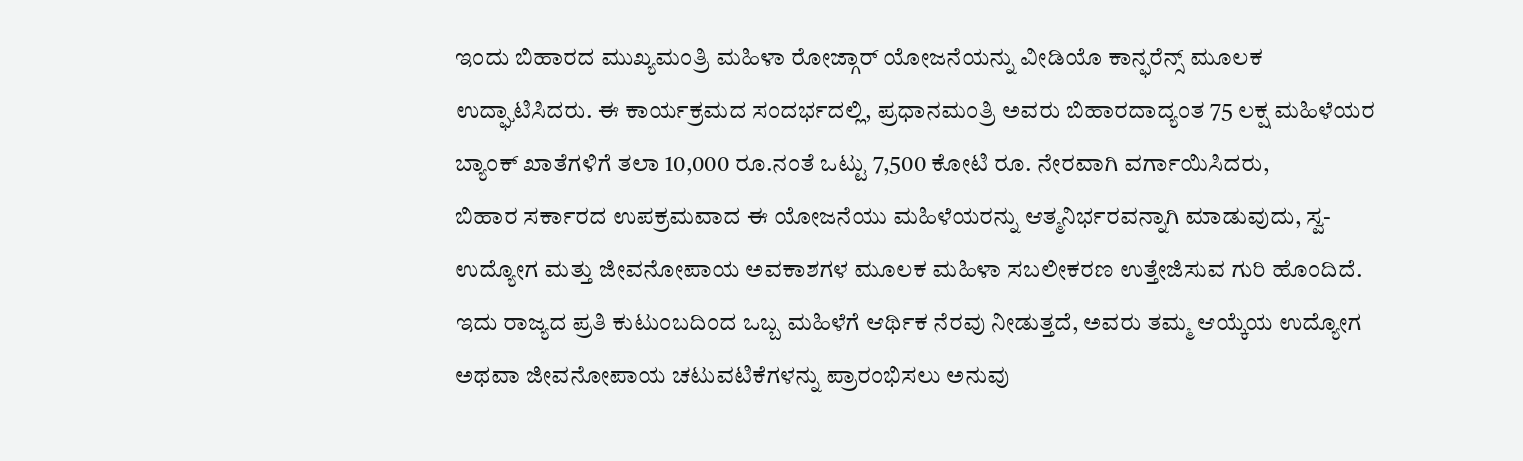ಇಂದು ಬಿಹಾರದ ಮುಖ್ಯಮಂತ್ರಿ ಮಹಿಳಾ ರೋಜ್ಗಾರ್ ಯೋಜನೆಯನ್ನು ವೀಡಿಯೊ ಕಾನ್ಫರೆನ್ಸ್ ಮೂಲಕ ಉದ್ಘಾಟಿಸಿದರು. ಈ ಕಾರ್ಯಕ್ರಮದ ಸಂದರ್ಭದಲ್ಲಿ, ಪ್ರಧಾನಮಂತ್ರಿ ಅವರು ಬಿಹಾರದಾದ್ಯಂತ 75 ಲಕ್ಷ ಮಹಿಳೆಯರ ಬ್ಯಾಂಕ್ ಖಾತೆಗಳಿಗೆ ತಲಾ 10,000 ರೂ.ನಂತೆ ಒಟ್ಟು 7,500 ಕೋಟಿ ರೂ. ನೇರವಾಗಿ ವರ್ಗಾಯಿಸಿದರು,
ಬಿಹಾರ ಸರ್ಕಾರದ ಉಪಕ್ರಮವಾದ ಈ ಯೋಜನೆಯು ಮಹಿಳೆಯರನ್ನು ಆತ್ಮನಿರ್ಭರವನ್ನಾಗಿ ಮಾಡುವುದು, ಸ್ವ-ಉದ್ಯೋಗ ಮತ್ತು ಜೀವನೋಪಾಯ ಅವಕಾಶಗಳ ಮೂಲಕ ಮಹಿಳಾ ಸಬಲೀಕರಣ ಉತ್ತೇಜಿಸುವ ಗುರಿ ಹೊಂದಿದೆ. ಇದು ರಾಜ್ಯದ ಪ್ರತಿ ಕುಟುಂಬದಿಂದ ಒಬ್ಬ ಮಹಿಳೆಗೆ ಆರ್ಥಿಕ ನೆರವು ನೀಡುತ್ತದೆ, ಅವರು ತಮ್ಮ ಆಯ್ಕೆಯ ಉದ್ಯೋಗ ಅಥವಾ ಜೀವನೋಪಾಯ ಚಟುವಟಿಕೆಗಳನ್ನು ಪ್ರಾರಂಭಿಸಲು ಅನುವು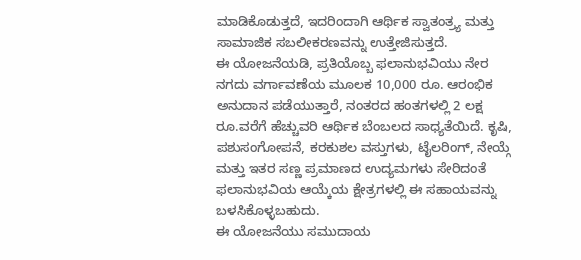ಮಾಡಿಕೊಡುತ್ತದೆ, ಇದರಿಂದಾಗಿ ಆರ್ಥಿಕ ಸ್ವಾತಂತ್ರ್ಯ ಮತ್ತು ಸಾಮಾಜಿಕ ಸಬಲೀಕರಣವನ್ನು ಉತ್ತೇಜಿಸುತ್ತದೆ.
ಈ ಯೋಜನೆಯಡಿ, ಪ್ರತಿಯೊಬ್ಬ ಫಲಾನುಭವಿಯು ನೇರ ನಗದು ವರ್ಗಾವಣೆಯ ಮೂಲಕ 10,000 ರೂ. ಆರಂಭಿಕ ಅನುದಾನ ಪಡೆಯುತ್ತಾರೆ, ನಂತರದ ಹಂತಗಳಲ್ಲಿ 2 ಲಕ್ಷ ರೂ.ವರೆಗೆ ಹೆಚ್ಚುವರಿ ಆರ್ಥಿಕ ಬೆಂಬಲದ ಸಾಧ್ಯತೆಯಿದೆ. ಕೃಷಿ, ಪಶುಸಂಗೋಪನೆ, ಕರಕುಶಲ ವಸ್ತುಗಳು, ಟೈಲರಿಂಗ್, ನೇಯ್ಗೆ ಮತ್ತು ಇತರ ಸಣ್ಣ ಪ್ರಮಾಣದ ಉದ್ಯಮಗಳು ಸೇರಿದಂತೆ ಫಲಾನುಭವಿಯ ಆಯ್ಕೆಯ ಕ್ಷೇತ್ರಗಳಲ್ಲಿ ಈ ಸಹಾಯವನ್ನು ಬಳಸಿಕೊಳ್ಳಬಹುದು.
ಈ ಯೋಜನೆಯು ಸಮುದಾಯ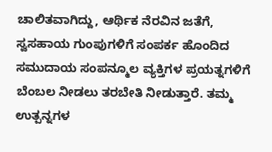ಚಾಲಿತವಾಗಿದ್ದು, ಆರ್ಥಿಕ ನೆರವಿನ ಜತೆಗೆ, ಸ್ವಸಹಾಯ ಗುಂಪುಗಳಿಗೆ ಸಂಪರ್ಕ ಹೊಂದಿದ ಸಮುದಾಯ ಸಂಪನ್ಮೂಲ ವ್ಯಕ್ತಿಗಳ ಪ್ರಯತ್ನಗಳಿಗೆ ಬೆಂಬಲ ನೀಡಲು ತರಬೇತಿ ನೀಡುತ್ತಾರೆ. ತಮ್ಮ ಉತ್ಪನ್ನಗಳ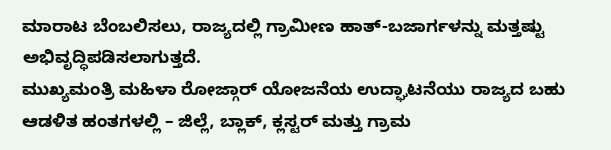ಮಾರಾಟ ಬೆಂಬಲಿಸಲು, ರಾಜ್ಯದಲ್ಲಿ ಗ್ರಾಮೀಣ ಹಾತ್-ಬಜಾರ್ಗಳನ್ನು ಮತ್ತಷ್ಟು ಅಭಿವೃದ್ಧಿಪಡಿಸಲಾಗುತ್ತದೆ.
ಮುಖ್ಯಮಂತ್ರಿ ಮಹಿಳಾ ರೋಜ್ಗಾರ್ ಯೋಜನೆಯ ಉದ್ಘಾಟನೆಯು ರಾಜ್ಯದ ಬಹು ಆಡಳಿತ ಹಂತಗಳಲ್ಲಿ – ಜಿಲ್ಲೆ, ಬ್ಲಾಕ್, ಕ್ಲಸ್ಟರ್ ಮತ್ತು ಗ್ರಾಮ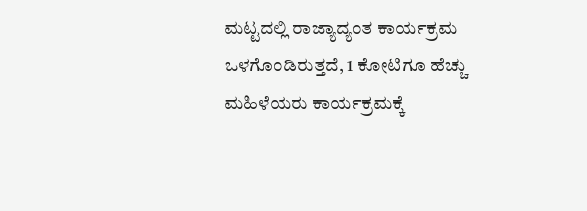ಮಟ್ಟದಲ್ಲಿ ರಾಜ್ಯಾದ್ಯಂತ ಕಾರ್ಯಕ್ರಮ ಒಳಗೊಂಡಿರುತ್ತದೆ, 1 ಕೋಟಿಗೂ ಹೆಚ್ಚು ಮಹಿಳೆಯರು ಕಾರ್ಯಕ್ರಮಕ್ಕೆ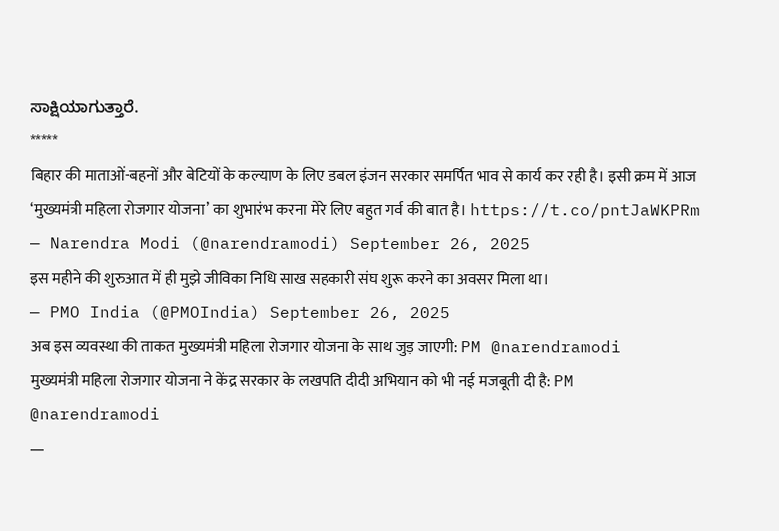ಸಾಕ್ಷಿಯಾಗುತ್ತಾರೆ.
*****
बिहार की माताओं-बहनों और बेटियों के कल्याण के लिए डबल इंजन सरकार समर्पित भाव से कार्य कर रही है। इसी क्रम में आज ‘मुख्यमंत्री महिला रोजगार योजना’ का शुभारंभ करना मेरे लिए बहुत गर्व की बात है। https://t.co/pntJaWKPRm
— Narendra Modi (@narendramodi) September 26, 2025
इस महीने की शुरुआत में ही मुझे जीविका निधि साख सहकारी संघ शुरू करने का अवसर मिला था।
— PMO India (@PMOIndia) September 26, 2025
अब इस व्यवस्था की ताकत मुख्यमंत्री महिला रोजगार योजना के साथ जुड़ जाएगी: PM @narendramodi
मुख्यमंत्री महिला रोजगार योजना ने केंद्र सरकार के लखपति दीदी अभियान को भी नई मजबूती दी है: PM @narendramodi
—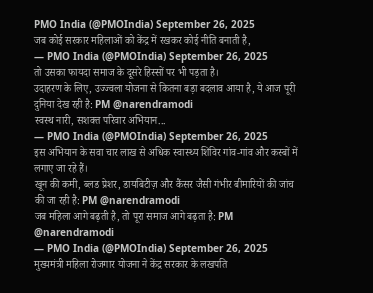PMO India (@PMOIndia) September 26, 2025
जब कोई सरकार महिलाओं को केंद्र में रखकर कोई नीति बनाती है,
— PMO India (@PMOIndia) September 26, 2025
तो उसका फायदा समाज के दूसरे हिस्सों पर भी पड़ता है।
उदाहरण के लिए, उज्ज्वला योजना से कितना बड़ा बदलाव आया है, ये आज पूरी दुनिया देख रही है: PM @narendramodi
स्वस्थ नारी, सशक्त परिवार अभियान...
— PMO India (@PMOIndia) September 26, 2025
इस अभियान के सवा चार लाख से अधिक स्वास्थ्य शिविर गांव-गांव और कस्बों में लगाए जा रहे हैं।
खून की कमी, ब्लड प्रेशर, डायबिटीज़ और कैंसर जैसी गंभीर बीमारियों की जांच की जा रही है: PM @narendramodi
जब महिला आगे बढ़ती है, तो पूरा समाज आगे बढ़ता है: PM @narendramodi
— PMO India (@PMOIndia) September 26, 2025
मुख्यमंत्री महिला रोजगार योजना ने केंद्र सरकार के लखपति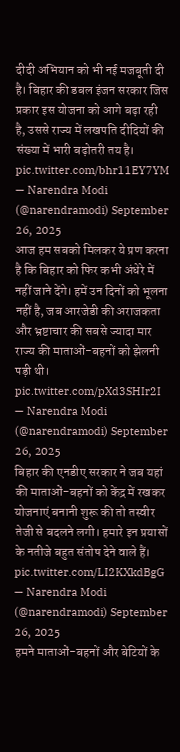दीदी अभियान को भी नई मजबूती दी है। बिहार की डबल इंजन सरकार जिस प्रकार इस योजना को आगे बढ़ा रही है, उससे राज्य में लखपति दीदियों की संख्या में भारी बढ़ोतरी तय है। pic.twitter.com/bhr11EY7YM
— Narendra Modi (@narendramodi) September 26, 2025
आज हम सबको मिलकर ये प्रण करना है कि बिहार को फिर कभी अंधेरे में नहीं जाने देंगे। हमें उन दिनों को भूलना नहीं है, जब आरजेडी की अराजकता और भ्रष्टाचार की सबसे ज्यादा मार राज्य की माताओं-बहनों को झेलनी पड़ी थी। pic.twitter.com/pXd3SHIr2I
— Narendra Modi (@narendramodi) September 26, 2025
बिहार की एनडीए सरकार ने जब यहां की माताओं-बहनों को केंद्र में रखकर योजनाएं बनानी शुरू की तो तस्वीर तेजी से बदलने लगी। हमारे इन प्रयासों के नतीजे बहुत संतोष देने वाले हैं। pic.twitter.com/LI2KXkdBgG
— Narendra Modi (@narendramodi) September 26, 2025
हमने माताओं-बहनों और बेटियों के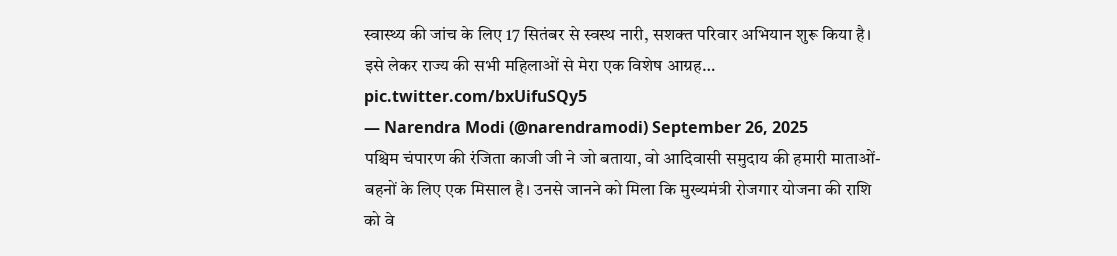स्वास्थ्य की जांच के लिए 17 सितंबर से स्वस्थ नारी, सशक्त परिवार अभियान शुरू किया है। इसे लेकर राज्य की सभी महिलाओं से मेरा एक विशेष आग्रह… pic.twitter.com/bxUifuSQy5
— Narendra Modi (@narendramodi) September 26, 2025
पश्चिम चंपारण की रंजिता काजी जी ने जो बताया, वो आदिवासी समुदाय की हमारी माताओं-बहनों के लिए एक मिसाल है। उनसे जानने को मिला कि मुख्यमंत्री रोजगार योजना की राशि को वे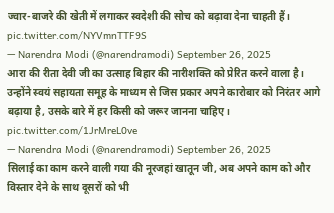ज्वार-बाजरे की खेती में लगाकर स्वदेशी की सोच को बढ़ावा देना चाहती हैं। pic.twitter.com/NYVmnTTF9S
— Narendra Modi (@narendramodi) September 26, 2025
आरा की रीता देवी जी का उत्साह बिहार की नारीशक्ति को प्रेरित करने वाला है। उन्होंने स्वयं सहायता समूह के माध्यम से जिस प्रकार अपने कारोबार को निरंतर आगे बढ़ाया है, उसके बारे में हर किसी को जरूर जानना चाहिए। pic.twitter.com/1JrMreL0ve
— Narendra Modi (@narendramodi) September 26, 2025
सिलाई का काम करने वाली गया की नूरजहां खातून जी, अब अपने काम को और विस्तार देने के साथ दूसरों को भी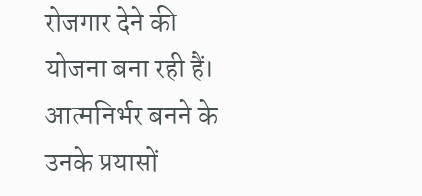रोजगार देने की योजना बना रही हैं। आत्मनिर्भर बनने के उनके प्रयासों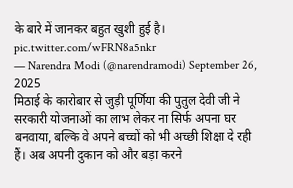के बारे में जानकर बहुत खुशी हुई है। pic.twitter.com/wFRN8a5nkr
— Narendra Modi (@narendramodi) September 26, 2025
मिठाई के कारोबार से जुड़ी पूर्णिया की पुतुल देवी जी ने सरकारी योजनाओं का लाभ लेकर ना सिर्फ अपना घर बनवाया, बल्कि वे अपने बच्चों को भी अच्छी शिक्षा दे रही हैं। अब अपनी दुकान को और बड़ा करने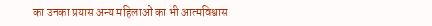का उनका प्रयास अन्य महिलाओं का भी आत्मविश्वास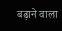बढ़ाने वाला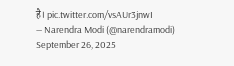है। pic.twitter.com/vsAUr3jnwI
— Narendra Modi (@narendramodi) September 26, 2025